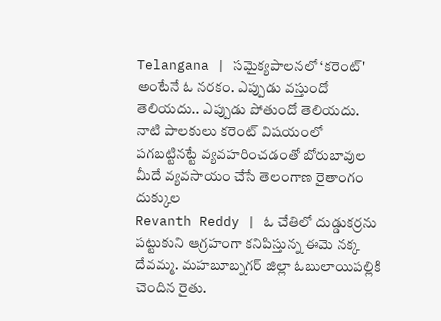Telangana | సమైక్యపాలనలో ‘కరెంట్' అంటేనే ఓ నరకం. ఎప్పుడు వస్తుందో తెలియదు.. ఎప్పుడు పోతుందో తెలియదు. నాటి పాలకులు కరెంట్ విషయంలో పగబట్టినట్టే వ్యవహరించడంతో బోరుబావుల మీదే వ్యవసాయం చేసే తెలంగాణ రైతాంగం దుక్కుల
Revanth Reddy | ఓ చేతిలో దుడ్డుకర్రను పట్టుకుని ఆగ్రహంగా కనిపిస్తున్న ఈమె నక్క దేవమ్మ. మహబూబ్నగర్ జిల్లా ఓబులాయిపల్లికి చెందిన రైతు.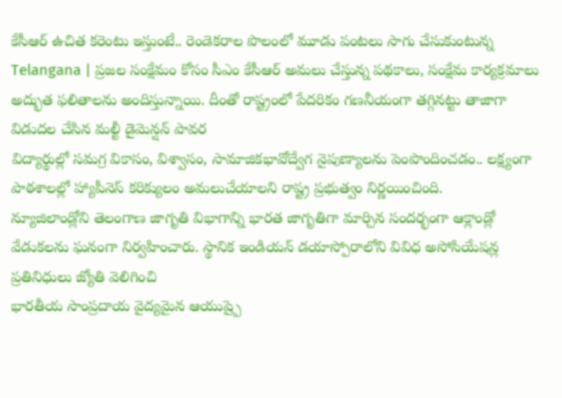కేసీఆర్ ఉచిత కరెంటు ఇస్తుంటే.. రెండెకరాల పొలంలో మూడు పంటలు సాగు చేసుకుంటున్న
Telangana | ప్రజల సంక్షేమం కోసం సీఎం కేసీఆర్ అమలు చేస్తున్న పథకాలు, సంక్షేమ కార్యక్రమాలు అద్భుత ఫలితాలను అందిస్తున్నాయి. దీంతో రాష్ట్రంలో పేదరికం గణనీయంగా తగ్గినట్టు తాజాగా విడుదల చేసిన మల్టీ డైమెన్షన్ పావర
విద్యార్థుల్లో సమగ్ర వికాసం, విశ్వాసం, సామాజికభావోద్వేగ నైపుణ్యాలను పెంపొందించడం.. లక్ష్యంగా పాఠశాలల్లో హ్యాపీనెస్ కరిక్యులం అమలుచేయాలని రాష్ట్ర ప్రభుత్వం నిర్ణయించింది.
న్యూజిలాండ్లోని తెలంగాణ జాగృతి విభాగాన్ని భారత జాగృతిగా మార్చిన సందర్భంగా ఆక్లాండ్లో వేడుకలను ఘనంగా నిర్వహించారు. స్థానిక ఇండియన్ డయాస్పోరాలోని వివిధ అసోసియేషన్ల ప్రతినిధులు జ్యోతి వెలిగించి
భారతీయ సాంప్రదాయ వైద్యమైన ఆయుష్పై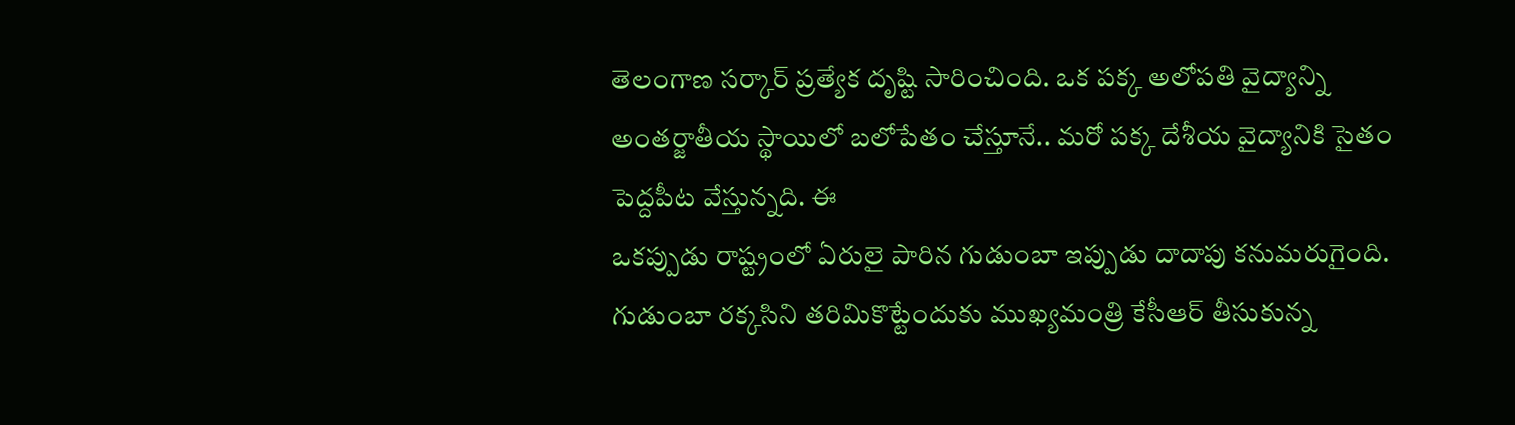తెలంగాణ సర్కార్ ప్రత్యేక దృష్టి సారించింది. ఒక పక్క అలోపతి వైద్యాన్ని అంతర్జాతీయ స్థాయిలో బలోపేతం చేస్తూనే.. మరో పక్క దేశీయ వైద్యానికి సైతం పెద్దపీట వేస్తున్నది. ఈ
ఒకప్పుడు రాష్ట్రంలో ఏరులై పారిన గుడుంబా ఇప్పుడు దాదాపు కనుమరుగైంది. గుడుంబా రక్కసిని తరిమికొట్టేందుకు ముఖ్యమంత్రి కేసీఆర్ తీసుకున్న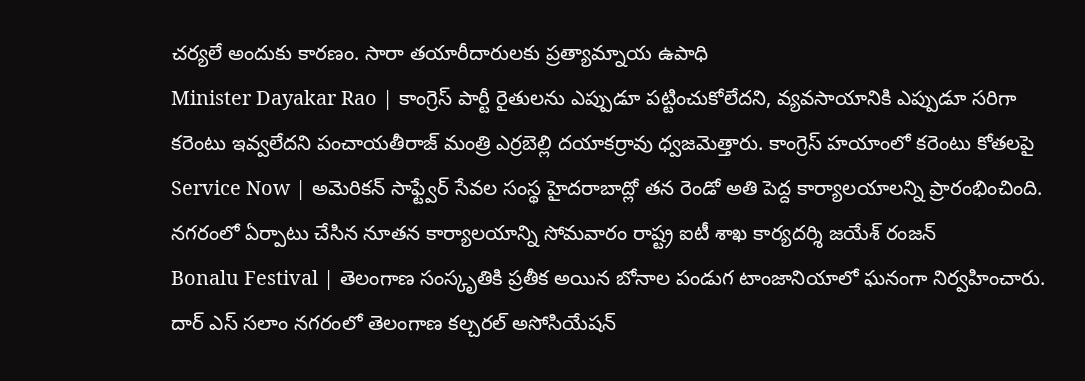చర్యలే అందుకు కారణం. సారా తయారీదారులకు ప్రత్యామ్నాయ ఉపాధి
Minister Dayakar Rao | కాంగ్రెస్ పార్టీ రైతులను ఎప్పుడూ పట్టించుకోలేదని, వ్యవసాయానికి ఎప్పుడూ సరిగా కరెంటు ఇవ్వలేదని పంచాయతీరాజ్ మంత్రి ఎర్రబెల్లి దయాకర్రావు ధ్వజమెత్తారు. కాంగ్రెస్ హయాంలో కరెంటు కోతలపై
Service Now | అమెరికన్ సాఫ్ట్వేర్ సేవల సంస్థ హైదరాబాద్లో తన రెండో అతి పెద్ద కార్యాలయాలన్ని ప్రారంభించింది. నగరంలో ఏర్పాటు చేసిన నూతన కార్యాలయాన్ని సోమవారం రాష్ట్ర ఐటీ శాఖ కార్యదర్శి జయేశ్ రంజన్
Bonalu Festival | తెలంగాణ సంస్కృతికి ప్రతీక అయిన బోనాల పండుగ టాంజానియాలో ఘనంగా నిర్వహించారు. దార్ ఎస్ సలాం నగరంలో తెలంగాణ కల్చరల్ అసోసియేషన్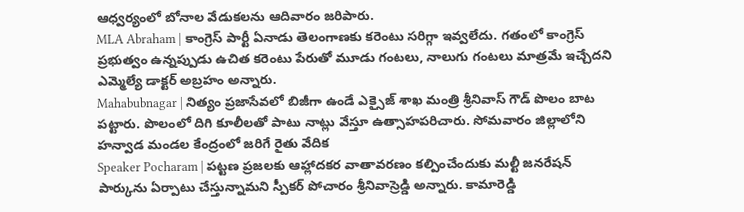ఆధ్వర్యంలో బోనాల వేడుకలను ఆదివారం జరిపారు.
MLA Abraham | కాంగ్రెస్ పార్టీ ఏనాడు తెలంగాణకు కరెంటు సరిగ్గా ఇవ్వలేదు. గతంలో కాంగ్రెస్ ప్రభుత్వం ఉన్నప్పుడు ఉచిత కరెంటు పేరుతో మూడు గంటలు, నాలుగు గంటలు మాత్రమే ఇచ్చేదని ఎమ్మెల్యే డాక్టర్ అబ్రహం అన్నారు.
Mahabubnagar | నిత్యం ప్రజాసేవలో బిజీగా ఉండే ఎక్సైజ్ శాఖ మంత్రి శ్రీనివాస్ గౌడ్ పొలం బాట పట్టారు. పొలంలో దిగి కూలీలతో పాటు నాట్లు వేస్తూ ఉత్సాహపరిచారు. సోమవారం జిల్లాలోని హన్వాడ మండల కేంద్రంలో జరిగే రైతు వేదిక
Speaker Pocharam | పట్టణ ప్రజలకు ఆహ్లాదకర వాతావరణం కల్పించేందుకు మల్టీ జనరేషన్ పార్కును ఏర్పాటు చేస్తున్నామని స్పీకర్ పోచారం శ్రీనివాస్రెడ్డి అన్నారు. కామారెడ్డి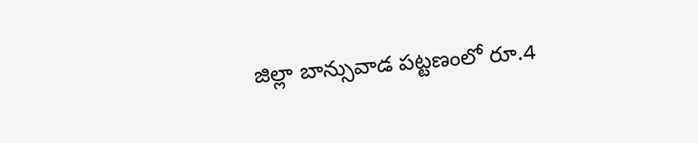జిల్లా బాన్సువాడ పట్టణంలో రూ.4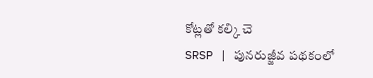కోట్లతో కల్కి చె
SRSP | పునరుజ్జీవ పథకంలో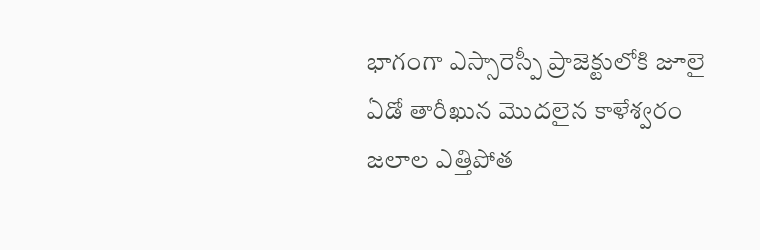భాగంగా ఎస్సారెస్పీ ప్రాజెక్టులోకి జూలై ఏడో తారీఖున మొదలైన కాళేశ్వరం జలాల ఎత్తిపోత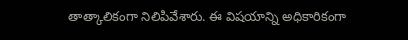తాత్కాలికంగా నిలిపివేశారు. ఈ విషయాన్ని అధికారికంగా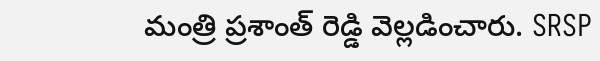మంత్రి ప్రశాంత్ రెడ్డి వెల్లడించారు. SRSP